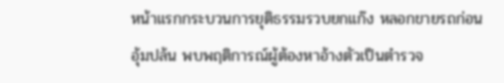หน้าแรกกระบวนการยุติธรรมรวบยกแก๊ง หลอกขายรถก่อนอุ้มปล้น พบพฤติการณ์ผู้ต้องหาอ้างตัวเป็นตำรวจ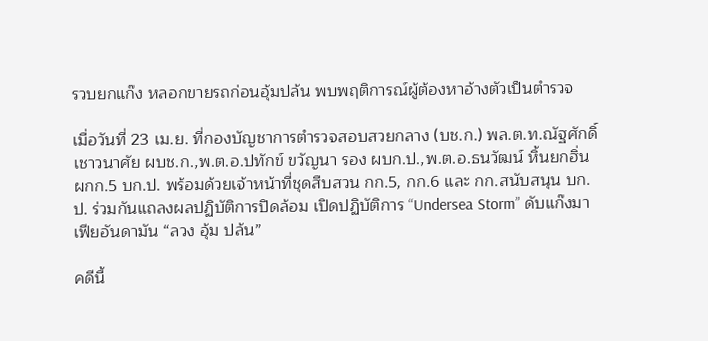รวบยกแก๊ง หลอกขายรถก่อนอุ้มปล้น พบพฤติการณ์ผู้ต้องหาอ้างตัวเป็นตำรวจ

เมื่อวันที่ 23 เม.ย. ที่กองบัญชาการตำรวจสอบสวยกลาง (บช.ก.) พล.ต.ท.ณัฐศักดิ์ เชาวนาศัย ผบช.ก.,พ.ต.อ.ปทักข์ ขวัญนา รอง ผบก.ป.,พ.ต.อ.ธนวัฒน์ หิ้นยกฮิ่น ผกก.5 บก.ป. พร้อมด้วยเจ้าหน้าที่ชุดสืบสวน กก.5, กก.6 และ กก.สนับสนุน บก.ป. ร่วมกันแถลงผลปฏิบัติการปิดล้อม เปิดปฏิบัติการ “Undersea Storm” ดับแก๊งมาเฟียอันดามัน “ลวง อุ้ม ปล้น”

คดีนี้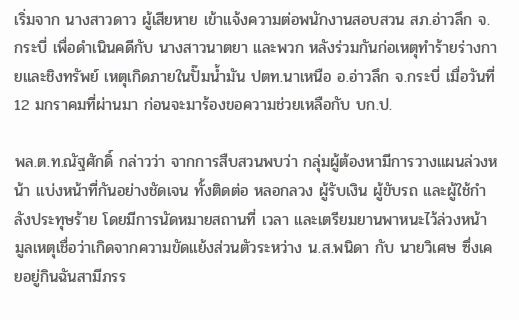เริ่มจาก นางสาวดาว ผู้เสียหาย เข้าแจ้งความต่อพนักงานสอบสวน สภ.อ่าวลึก จ.กระบี่ เพื่อดำเนินคดีกับ นางสาวนาตยา และพวก หลังร่วมกันก่อเหตุทำร้ายร่างกายและชิงทรัพย์ เหตุเกิดภายในปั๊มน้ำมัน ปตท.นาเหนือ อ.อ่าวลึก จ.กระบี่ เมื่อวันที่ 12 มกราคมที่ผ่านมา ก่อนจะมาร้องขอความช่วยเหลือกับ บก.ป.

พล.ต.ท.ณัฐศักดิ์ กล่าวว่า จากการสืบสวนพบว่า กลุ่มผู้ต้องหามีการวางแผนล่วงหน้า แบ่งหน้าที่กันอย่างชัดเจน ทั้งติดต่อ หลอกลวง ผู้รับเงิน ผู้ขับรถ และผู้ใช้กำลังประทุษร้าย โดยมีการนัดหมายสถานที่ เวลา และเตรียมยานพาหนะไว้ล่วงหน้า มูลเหตุเชื่อว่าเกิดจากความขัดแย้งส่วนตัวระหว่าง น.ส.พนิดา กับ นายวิเศษ ซึ่งเคยอยู่กินฉันสามีภรร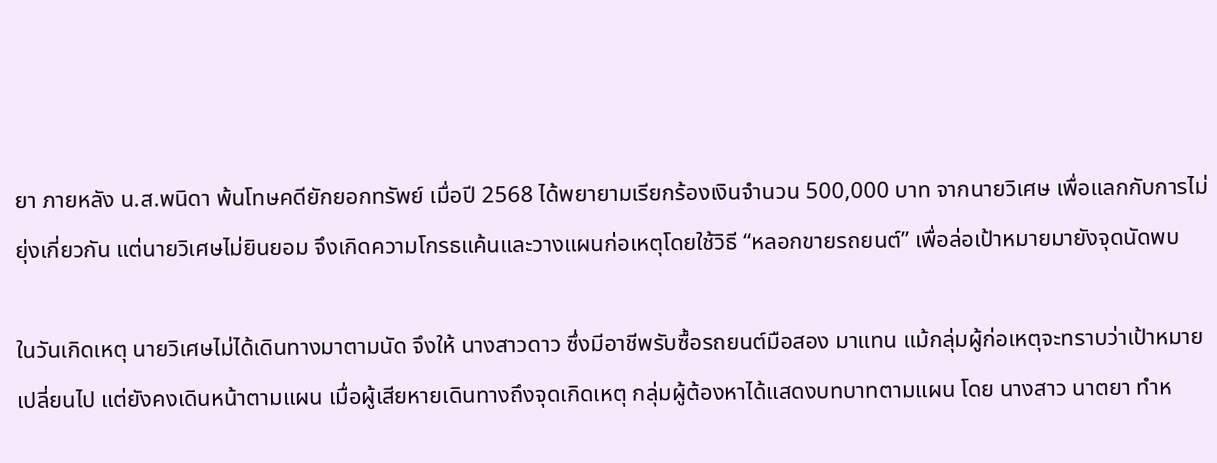ยา ภายหลัง น.ส.พนิดา พ้นโทษคดียักยอกทรัพย์ เมื่อปี 2568 ได้พยายามเรียกร้องเงินจำนวน 500,000 บาท จากนายวิเศษ เพื่อแลกกับการไม่ยุ่งเกี่ยวกัน แต่นายวิเศษไม่ยินยอม จึงเกิดความโกรธแค้นและวางแผนก่อเหตุโดยใช้วิธี “หลอกขายรถยนต์” เพื่อล่อเป้าหมายมายังจุดนัดพบ

ในวันเกิดเหตุ นายวิเศษไม่ได้เดินทางมาตามนัด จึงให้ นางสาวดาว ซึ่งมีอาชีพรับซื้อรถยนต์มือสอง มาแทน แม้กลุ่มผู้ก่อเหตุจะทราบว่าเป้าหมายเปลี่ยนไป แต่ยังคงเดินหน้าตามแผน เมื่อผู้เสียหายเดินทางถึงจุดเกิดเหตุ กลุ่มผู้ต้องหาได้แสดงบทบาทตามแผน โดย นางสาว นาตยา ทำห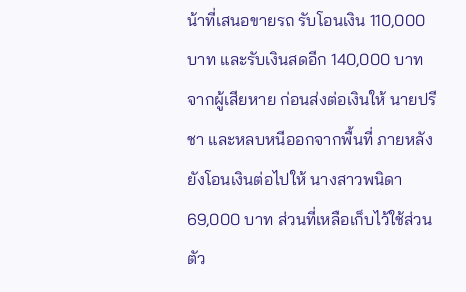น้าที่เสนอขายรถ รับโอนเงิน 110,000 บาท และรับเงินสดอีก 140,000 บาท จากผู้เสียหาย ก่อนส่งต่อเงินให้ นายปรีชา และหลบหนีออกจากพื้นที่ ภายหลังยังโอนเงินต่อไปให้ นางสาวพนิดา 69,000 บาท ส่วนที่เหลือเก็บไว้ใช้ส่วนตัว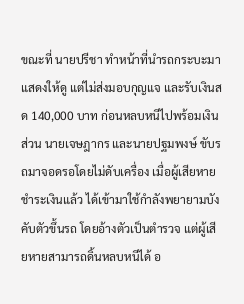ขณะที่ นายปรีชา ทำหน้าที่นำรถกระบะมาแสดงให้ดู แต่ไม่ส่งมอบกุญแจ และรับเงินสด 140,000 บาท ก่อนหลบหนีไปพร้อมเงินส่วน นายเจษฎากร และนายปฐมพงษ์ ขับรถมาจอดรอโดยไม่ดับเครื่อง เมื่อผู้เสียหายชำระเงินแล้ว ได้เข้ามาใช้กำลังพยายามบังคับตัวขึ้นรถ โดยอ้างตัวเป็นตำรวจ แต่ผู้เสียหายสามารถดิ้นหลบหนีได้ อ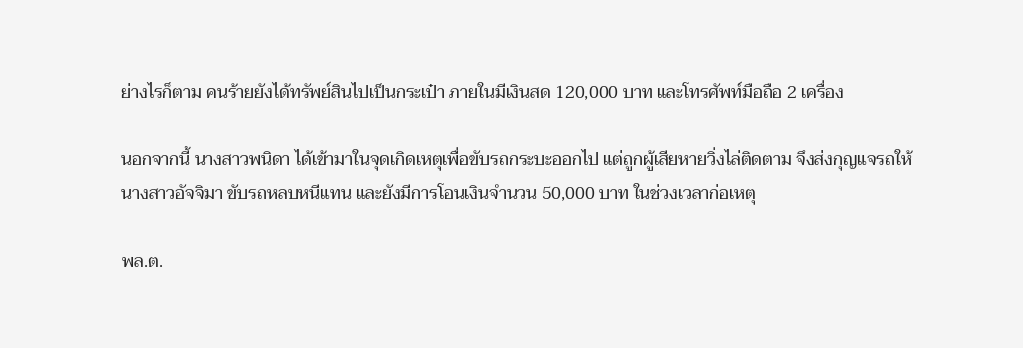ย่างไรก็ตาม คนร้ายยังได้ทรัพย์สินไปเป็นกระเป๋า ภายในมีเงินสด 120,000 บาท และโทรศัพท์มือถือ 2 เครื่อง

นอกจากนี้ นางสาวพนิดา ได้เข้ามาในจุดเกิดเหตุเพื่อขับรถกระบะออกไป แต่ถูกผู้เสียหายวิ่งไล่ติดตาม จึงส่งกุญแจรถให้ นางสาวอัจจิมา ขับรถหลบหนีแทน และยังมีการโอนเงินจำนวน 50,000 บาท ในช่วงเวลาก่อเหตุ

พล.ต.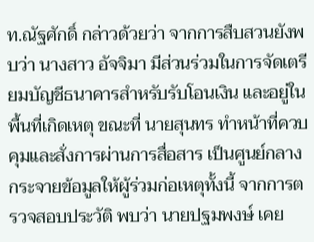ท.ณัฐศักดิ์ กล่าวด้วยว่า จากการสืบสวนยังพบว่า นางสาว อัจจิมา มีส่วนร่วมในการจัดเตรียมบัญชีธนาคารสำหรับรับโอนเงิน และอยู่ในพื้นที่เกิดเหตุ ขณะที่ นายสุนทร ทำหน้าที่ควบคุมและสั่งการผ่านการสื่อสาร เป็นศูนย์กลางกระจายข้อมูลให้ผู้ร่วมก่อเหตุทั้งนี้ จากการตรวจสอบประวัติ พบว่า นายปฐมพงษ์ เคย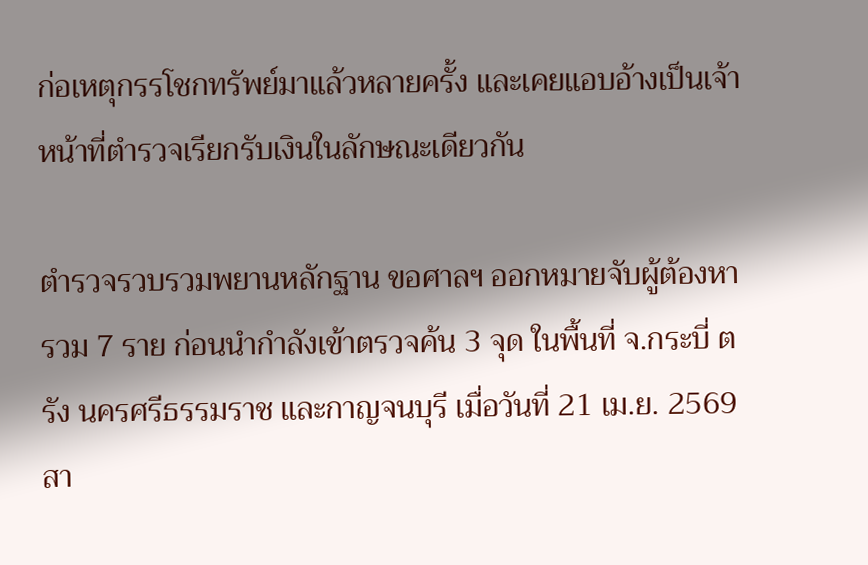ก่อเหตุกรรโชกทรัพย์มาแล้วหลายครั้ง และเคยแอบอ้างเป็นเจ้าหน้าที่ตำรวจเรียกรับเงินในลักษณะเดียวกัน

ตำรวจรวบรวมพยานหลักฐาน ขอศาลฯ ออกหมายจับผู้ต้องหารวม 7 ราย ก่อนนำกำลังเข้าตรวจค้น 3 จุด ในพื้นที่ จ.กระบี่ ตรัง นครศรีธรรมราช และกาญจนบุรี เมื่อวันที่ 21 เม.ย. 2569 สา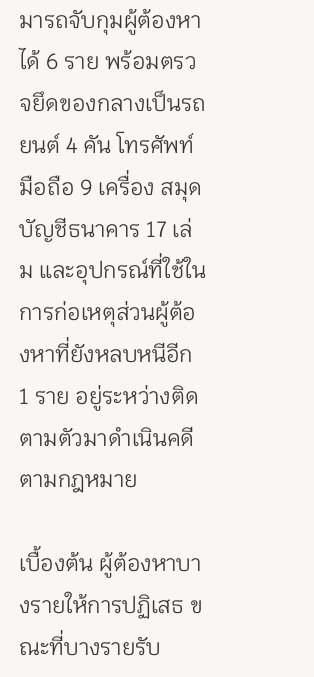มารถจับกุมผู้ต้องหาได้ 6 ราย พร้อมตรวจยึดของกลางเป็นรถยนต์ 4 คัน โทรศัพท์มือถือ 9 เครื่อง สมุดบัญชีธนาคาร 17 เล่ม และอุปกรณ์ที่ใช้ในการก่อเหตุส่วนผู้ต้องหาที่ยังหลบหนีอีก 1 ราย อยู่ระหว่างติดตามตัวมาดำเนินคดีตามกฎหมาย

เบื้องต้น ผู้ต้องหาบางรายให้การปฏิเสธ ขณะที่บางรายรับ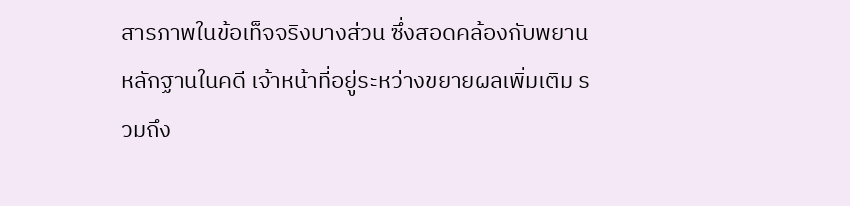สารภาพในข้อเท็จจริงบางส่วน ซึ่งสอดคล้องกับพยานหลักฐานในคดี เจ้าหน้าที่อยู่ระหว่างขยายผลเพิ่มเติม รวมถึง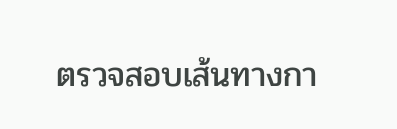ตรวจสอบเส้นทางกา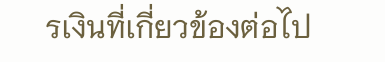รเงินที่เกี่ยวข้องต่อไป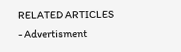RELATED ARTICLES
- Advertisment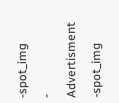-spot_img
- Advertisment -spot_img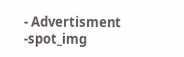- Advertisment -spot_img